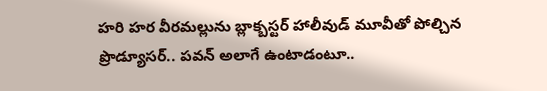హరి హర వీరమల్లును బ్లాక్బస్టర్ హాలీవుడ్ మూవీతో పోల్చిన ప్రొడ్యూసర్.. పవన్ అలాగే ఉంటాడంటూ..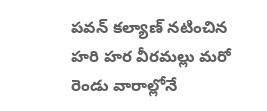పవన్ కల్యాణ్ నటించిన హరి హర వీరమల్లు మరో రెండు వారాల్లోనే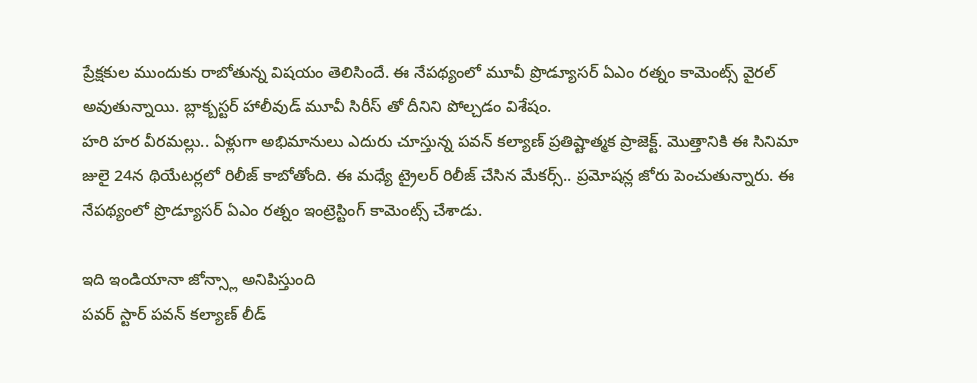ప్రేక్షకుల ముందుకు రాబోతున్న విషయం తెలిసిందే. ఈ నేపథ్యంలో మూవీ ప్రొడ్యూసర్ ఏఎం రత్నం కామెంట్స్ వైరల్ అవుతున్నాయి. బ్లాక్బస్టర్ హాలీవుడ్ మూవీ సిరీస్ తో దీనిని పోల్చడం విశేషం.
హరి హర వీరమల్లు.. ఏళ్లుగా అభిమానులు ఎదురు చూస్తున్న పవన్ కల్యాణ్ ప్రతిష్టాత్మక ప్రాజెక్ట్. మొత్తానికి ఈ సినిమా జులై 24న థియేటర్లలో రిలీజ్ కాబోతోంది. ఈ మధ్యే ట్రైలర్ రిలీజ్ చేసిన మేకర్స్.. ప్రమోషన్ల జోరు పెంచుతున్నారు. ఈ నేపథ్యంలో ప్రొడ్యూసర్ ఏఎం రత్నం ఇంట్రెస్టింగ్ కామెంట్స్ చేశాడు.

ఇది ఇండియానా జోన్స్లా అనిపిస్తుంది
పవర్ స్టార్ పవన్ కల్యాణ్ లీడ్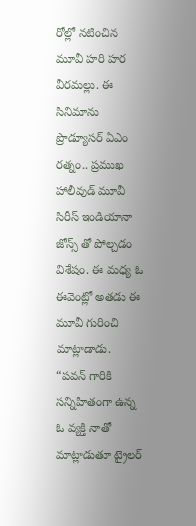రోల్లో నటించిన మూవీ హరి హర వీరమల్లు. ఈ సినిమాను ప్రొడ్యూసర్ ఏఎం రత్నం.. ప్రముఖ హాలీవుడ్ మూవీ సిరీస్ ఇండియానా జోన్స్ తో పోల్చడం విశేషం. ఈ మధ్య ఓ ఈవెంట్లో అతడు ఈ మూవీ గురించి మాట్లాడాడు.
“పవన్ గారికి సన్నిహితంగా ఉన్న ఓ వ్యక్తి నాతో మాట్లాడుతూ ట్రైలర్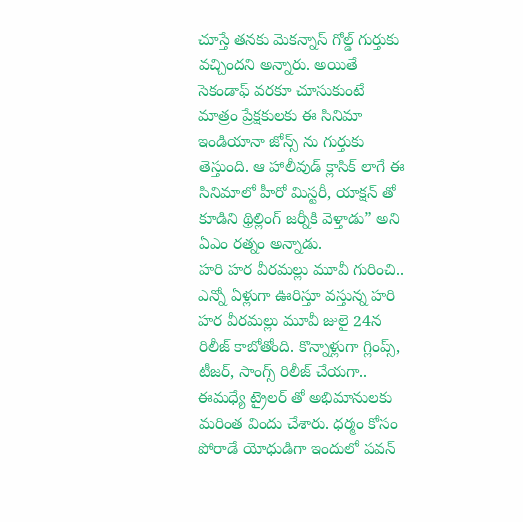చూస్తే తనకు మెకన్నాస్ గోల్డ్ గుర్తుకు వచ్చిందని అన్నారు. అయితే సెకండాఫ్ వరకూ చూసుకుంటే మాత్రం ప్రేక్షకులకు ఈ సినిమా ఇండియానా జోన్స్ ను గుర్తుకు తెస్తుంది. ఆ హాలీవుడ్ క్లాసిక్ లాగే ఈ సినిమాలో హీరో మిస్టరీ, యాక్షన్ తో కూడిని థ్రిల్లింగ్ జర్నీకి వెళ్తాడు” అని ఏఎం రత్నం అన్నాడు.
హరి హర వీరమల్లు మూవీ గురించి..
ఎన్నో ఏళ్లుగా ఊరిస్తూ వస్తున్న హరి హర వీరమల్లు మూవీ జులై 24న రిలీజ్ కాబోతోంది. కొన్నాళ్లుగా గ్లింప్స్, టీజర్, సాంగ్స్ రిలీజ్ చేయగా.. ఈమధ్యే ట్రైలర్ తో అభిమానులకు మరింత విందు చేశారు. ధర్మం కోసం పోరాడే యోధుడిగా ఇందులో పవన్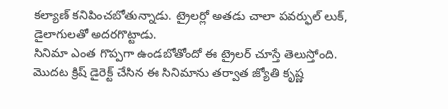కల్యాణ్ కనిపించబోతున్నాడు. ట్రైలర్లో అతడు చాలా పవర్ఫుల్ లుక్, డైలాగులతో అదరగొట్టాడు.
సినిమా ఎంత గొప్పగా ఉండబోతోందో ఈ ట్రైలర్ చూస్తే తెలుస్తోంది. మొదట క్రిష్ డైరెక్ట్ చేసిన ఈ సినిమాను తర్వాత జ్యోతి కృష్ణ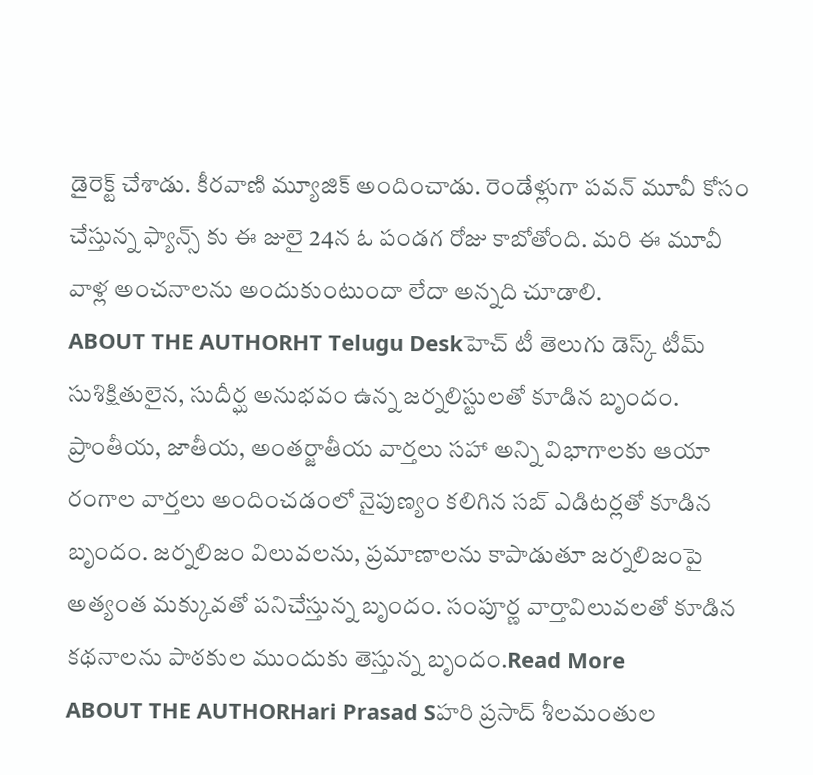డైరెక్ట్ చేశాడు. కీరవాణి మ్యూజిక్ అందించాడు. రెండేళ్లుగా పవన్ మూవీ కోసం చేస్తున్న ఫ్యాన్స్ కు ఈ జులై 24న ఓ పండగ రోజు కాబోతోంది. మరి ఈ మూవీ వాళ్ల అంచనాలను అందుకుంటుందా లేదా అన్నది చూడాలి.
ABOUT THE AUTHORHT Telugu Deskహెచ్ టీ తెలుగు డెస్క్ టీమ్ సుశిక్షితులైన, సుదీర్ఘ అనుభవం ఉన్న జర్నలిస్టులతో కూడిన బృందం. ప్రాంతీయ, జాతీయ, అంతర్జాతీయ వార్తలు సహా అన్ని విభాగాలకు ఆయా రంగాల వార్తలు అందించడంలో నైపుణ్యం కలిగిన సబ్ ఎడిటర్లతో కూడిన బృందం. జర్నలిజం విలువలను, ప్రమాణాలను కాపాడుతూ జర్నలిజంపై అత్యంత మక్కువతో పనిచేస్తున్న బృందం. సంపూర్ణ వార్తావిలువలతో కూడిన కథనాలను పాఠకుల ముందుకు తెస్తున్న బృందం.Read More
ABOUT THE AUTHORHari Prasad Sహరి ప్రసాద్ శీలమంతుల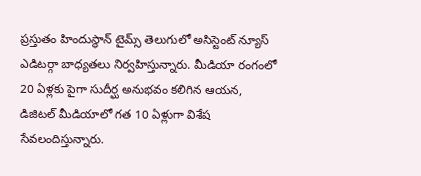ప్రస్తుతం హిందుస్థాన్ టైమ్స్ తెలుగులో అసిస్టెంట్ న్యూస్ ఎడిటర్గా బాధ్యతలు నిర్వహిస్తున్నారు. మీడియా రంగంలో 20 ఏళ్లకు పైగా సుదీర్ఘ అనుభవం కలిగిన ఆయన, డిజిటల్ మీడియాలో గత 10 ఏళ్లుగా విశేష సేవలందిస్తున్నారు.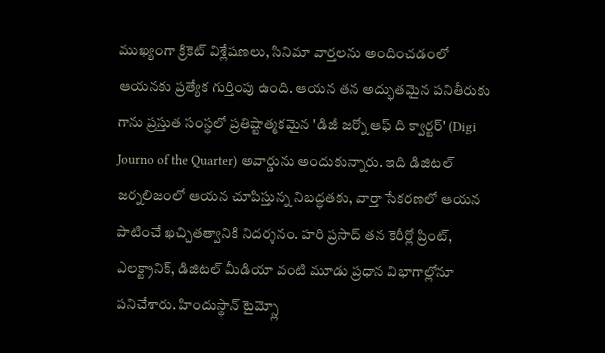ముఖ్యంగా క్రికెట్ విశ్లేషణలు, సినిమా వార్తలను అందించడంలో ఆయనకు ప్రత్యేక గుర్తింపు ఉంది. ఆయన తన అద్భుతమైన పనితీరుకు గాను ప్రస్తుత సంస్థలో ప్రతిష్టాత్మకమైన 'డిజీ జర్నో ఆఫ్ ది క్వార్టర్' (Digi Journo of the Quarter) అవార్డును అందుకున్నారు. ఇది డిజిటల్ జర్నలిజంలో ఆయన చూపిస్తున్న నిబద్ధతకు, వార్తా సేకరణలో ఆయన పాటించే ఖచ్చితత్వానికి నిదర్శనం. హరి ప్రసాద్ తన కెరీర్లో ప్రింట్, ఎలక్ట్రానిక్, డిజిటల్ మీడియా వంటి మూడు ప్రధాన విభాగాల్లోనూ పనిచేశారు. హిందుస్థాన్ టైమ్స్లో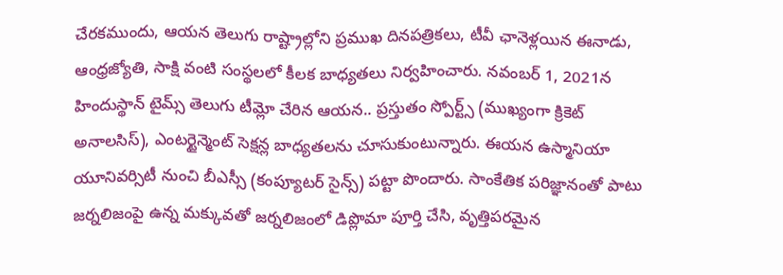చేరకముందు, ఆయన తెలుగు రాష్ట్రాల్లోని ప్రముఖ దినపత్రికలు, టీవీ ఛానెళ్లయిన ఈనాడు, ఆంధ్రజ్యోతి, సాక్షి వంటి సంస్థలలో కీలక బాధ్యతలు నిర్వహించారు. నవంబర్ 1, 2021న హిందుస్థాన్ టైమ్స్ తెలుగు టీమ్లో చేరిన ఆయన.. ప్రస్తుతం స్పోర్ట్స్ (ముఖ్యంగా క్రికెట్ అనాలసిస్), ఎంటర్టైన్మెంట్ సెక్షన్ల బాధ్యతలను చూసుకుంటున్నారు. ఈయన ఉస్మానియా యూనివర్సిటీ నుంచి బీఎస్సీ (కంప్యూటర్ సైన్స్) పట్టా పొందారు. సాంకేతిక పరిజ్ఞానంతో పాటు జర్నలిజంపై ఉన్న మక్కువతో జర్నలిజంలో డిప్లొమా పూర్తి చేసి, వృత్తిపరమైన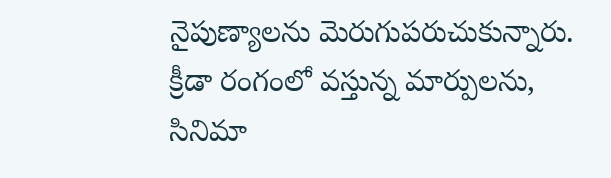నైపుణ్యాలను మెరుగుపరుచుకున్నారు. క్రీడా రంగంలో వస్తున్న మార్పులను, సినిమా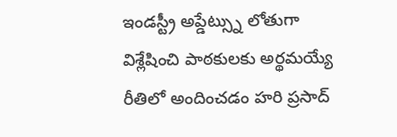ఇండస్ట్రీ అప్డేట్స్ను లోతుగా విశ్లేషించి పాఠకులకు అర్థమయ్యే రీతిలో అందించడం హరి ప్రసాద్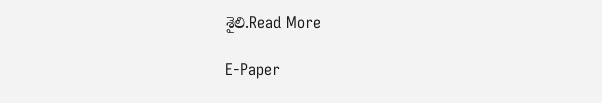శైలి.Read More

E-Paper